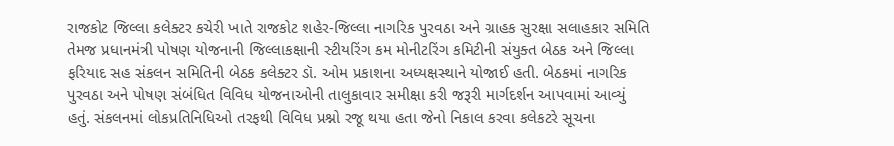રાજકોટ જિલ્લા કલેક્ટર કચેરી ખાતે રાજકોટ શહેર-જિલ્લા નાગરિક પુરવઠા અને ગ્રાહક સુરક્ષા સલાહકાર સમિતિ તેમજ પ્રધાનમંત્રી પોષણ યોજનાની જિલ્લાકક્ષાની સ્ટીયરિંગ કમ મોનીટરિંગ કમિટીની સંયુક્ત બેઠક અને જિલ્લા ફરિયાદ સહ સંકલન સમિતિની બેઠક કલેક્ટર ડૉ. ઓમ પ્રકાશના અધ્યક્ષસ્થાને યોજાઈ હતી. બેઠકમાં નાગરિક પુરવઠા અને પોષણ સંબંધિત વિવિધ યોજનાઓની તાલુકાવાર સમીક્ષા કરી જરૂરી માર્ગદર્શન આપવામાં આવ્યું હતું. સંકલનમાં લોકપ્રતિનિધિઓ તરફથી વિવિધ પ્રશ્નો રજૂ થયા હતા જેનો નિકાલ કરવા કલેકટરે સૂચના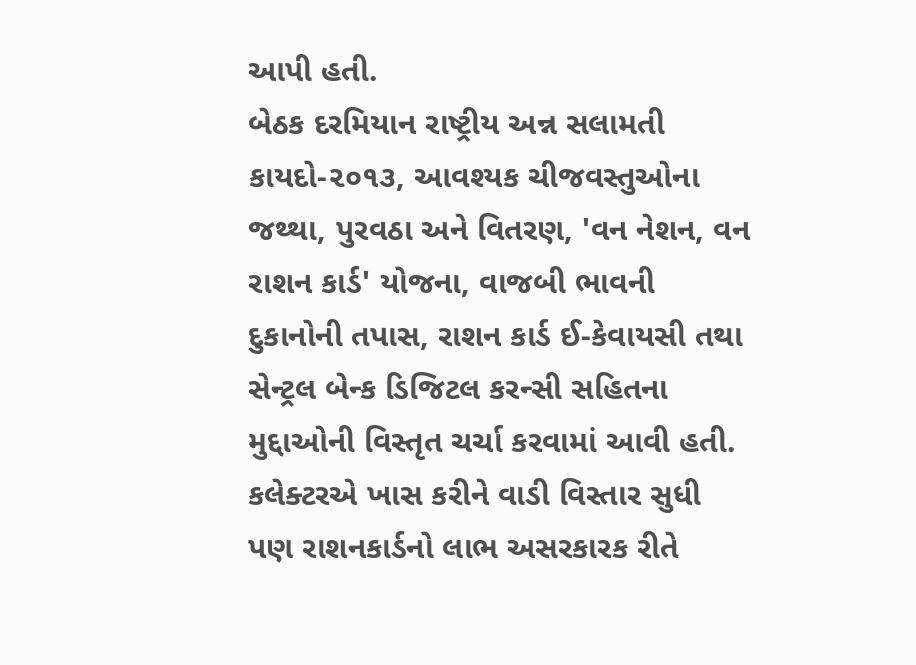આપી હતી.
બેઠક દરમિયાન રાષ્ટ્રીય અન્ન સલામતી કાયદો-૨૦૧૩, આવશ્યક ચીજવસ્તુઓના જથ્થા, પુરવઠા અને વિતરણ, 'વન નેશન, વન રાશન કાર્ડ' યોજના, વાજબી ભાવની દુકાનોની તપાસ, રાશન કાર્ડ ઈ-કેવાયસી તથા સેન્ટ્રલ બેન્ક ડિજિટલ કરન્સી સહિતના મુદ્દાઓની વિસ્તૃત ચર્ચા કરવામાં આવી હતી. કલેક્ટરએ ખાસ કરીને વાડી વિસ્તાર સુધી પણ રાશનકાર્ડનો લાભ અસરકારક રીતે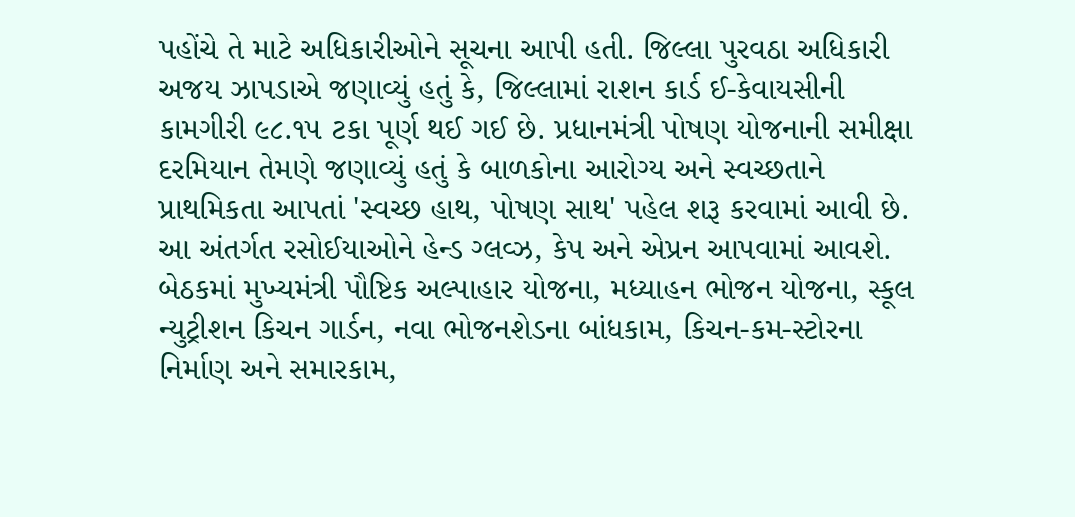પહોંચે તે માટે અધિકારીઓને સૂચના આપી હતી. જિલ્લા પુરવઠા અધિકારી અજય ઝાપડાએ જણાવ્યું હતું કે, જિલ્લામાં રાશન કાર્ડ ઈ-કેવાયસીની કામગીરી ૯૮.૧૫ ટકા પૂર્ણ થઈ ગઈ છે. પ્રધાનમંત્રી પોષણ યોજનાની સમીક્ષા દરમિયાન તેમણે જણાવ્યું હતું કે બાળકોના આરોગ્ય અને સ્વચ્છતાને પ્રાથમિકતા આપતાં 'સ્વચ્છ હાથ, પોષણ સાથ' પહેલ શરૂ કરવામાં આવી છે. આ અંતર્ગત રસોઈયાઓને હેન્ડ ગ્લવ્ઝ, કેપ અને એપ્રન આપવામાં આવશે. બેઠકમાં મુખ્યમંત્રી પૌષ્ટિક અલ્પાહાર યોજના, મધ્યાહન ભોજન યોજના, સ્કૂલ ન્યુટ્રીશન કિચન ગાર્ડન, નવા ભોજનશેડના બાંધકામ, કિચન-કમ-સ્ટોરના નિર્માણ અને સમારકામ,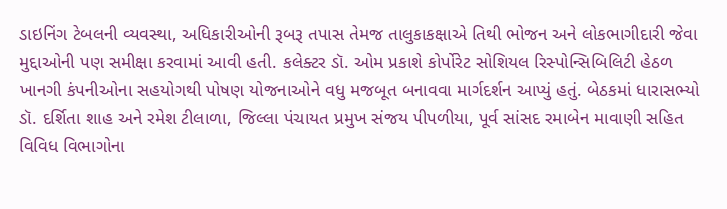ડાઇનિંગ ટેબલની વ્યવસ્થા, અધિકારીઓની રૂબરૂ તપાસ તેમજ તાલુકાકક્ષાએ તિથી ભોજન અને લોકભાગીદારી જેવા મુદ્દાઓની પણ સમીક્ષા કરવામાં આવી હતી. કલેક્ટર ડૉ. ઓમ પ્રકાશે કોર્પોરેટ સોશિયલ રિસ્પોન્સિબિલિટી હેઠળ ખાનગી કંપનીઓના સહયોગથી પોષણ યોજનાઓને વધુ મજબૂત બનાવવા માર્ગદર્શન આપ્યું હતું. બેઠકમાં ધારાસભ્યો ડૉ. દર્શિતા શાહ અને રમેશ ટીલાળા, જિલ્લા પંચાયત પ્રમુખ સંજય પીપળીયા, પૂર્વ સાંસદ રમાબેન માવાણી સહિત વિવિધ વિભાગોના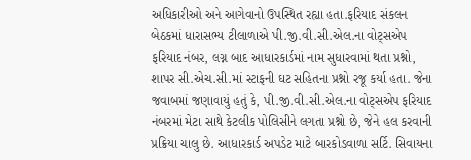અધિકારીઓ અને આગેવાનો ઉપસ્થિત રહ્યા હતા.ફરિયાદ સંકલન બેઠકમાં ધારાસભ્ય ટીલાળાએ પી.જી.વી.સી.એલ.ના વોટ્સએપ ફરિયાદ નંબર, લગ્ન બાદ આધારકાર્ડમાં નામ સુધારવામાં થતા પ્રશ્નો, શાપર સી.એચ.સી.માં સ્ટાફની ઘટ સહિતના પ્રશ્નો રજૂ કર્યા હતા. જેના જવાબમાં જણાવાયું હતું કે, પી.જી.વી.સી.એલ.ના વોટ્સએપ ફરિયાદ નંબરમાં મેટા સાથે કેટલીક પોલિસીને લગતા પ્રશ્નો છે, જેને હલ કરવાની પ્રક્રિયા ચાલુ છે. આધારકાર્ડ અપડેટ માટે બારકોડવાળા સર્ટિ. સિવાયના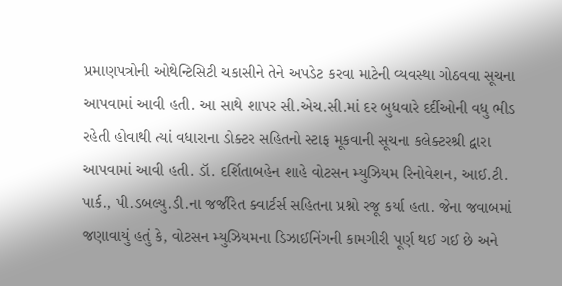પ્રમાણપત્રોની ઓથેન્ટિસિટી ચકાસીને તેને અપડેટ કરવા માટેની વ્યવસ્થા ગોઠવવા સૂચના આપવામાં આવી હતી. આ સાથે શાપર સી.એચ.સી.માં દર બુધવારે દર્દીઓની વધુ ભીડ રહેતી હોવાથી ત્યાં વધારાના ડોક્ટર સહિતનો સ્ટાફ મૂકવાની સૂચના કલેક્ટરશ્રી દ્વારા આપવામાં આવી હતી. ડૉ. દર્શિતાબહેન શાહે વોટસન મ્યુઝિયમ રિનોવેશન, આઈ.ટી. પાર્ક., પી.ડબલ્યુ.ડી.ના જર્જરિત ક્વાર્ટર્સ સહિતના પ્રશ્નો રજૂ કર્યા હતા. જેના જવાબમાં જણાવાયું હતું કે, વોટસન મ્યુઝિયમના ડિઝાઈનિંગની કામગીરી પૂર્ણ થઈ ગઈ છે અને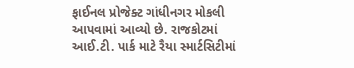ફાઈનલ પ્રોજેક્ટ ગાંધીનગર મોકલી આપવામાં આવ્યો છે. રાજકોટમાં આઈ.ટી. પાર્ક માટે રૈયા સ્માર્ટસિટીમાં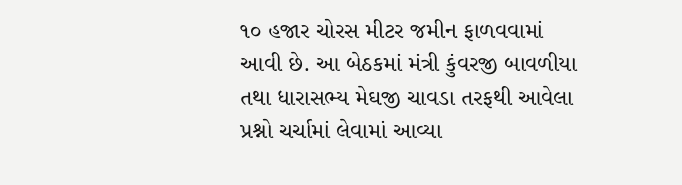૧૦ હજાર ચોરસ મીટર જમીન ફાળવવામાં આવી છે. આ બેઠકમાં મંત્રી કુંવરજી બાવળીયા તથા ધારાસભ્ય મેઘજી ચાવડા તરફથી આવેલા પ્રશ્નો ચર્ચામાં લેવામાં આવ્યા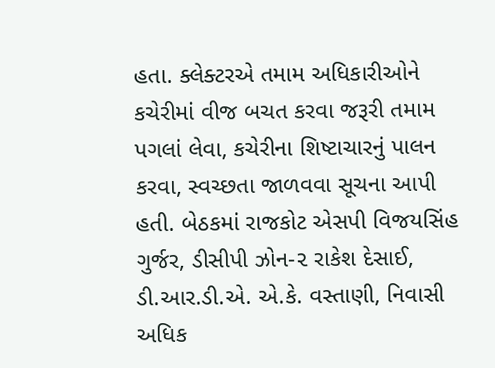હતા. ક્લેક્ટરએ તમામ અધિકારીઓને કચેરીમાં વીજ બચત કરવા જરૂરી તમામ પગલાં લેવા, કચેરીના શિષ્ટાચારનું પાલન કરવા, સ્વચ્છતા જાળવવા સૂચના આપી હતી. બેઠકમાં રાજકોટ એસપી વિજયસિંહ ગુર્જર, ડીસીપી ઝોન-૨ રાકેશ દેસાઈ, ડી.આર.ડી.એ. એ.કે. વસ્તાણી, નિવાસી અધિક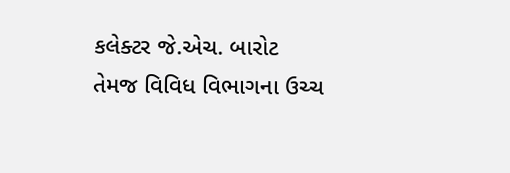કલેક્ટર જે.એચ. બારોટ તેમજ વિવિધ વિભાગના ઉચ્ચ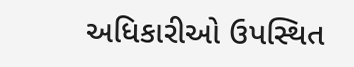અધિકારીઓ ઉપસ્થિત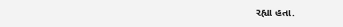રહ્યા હતા.